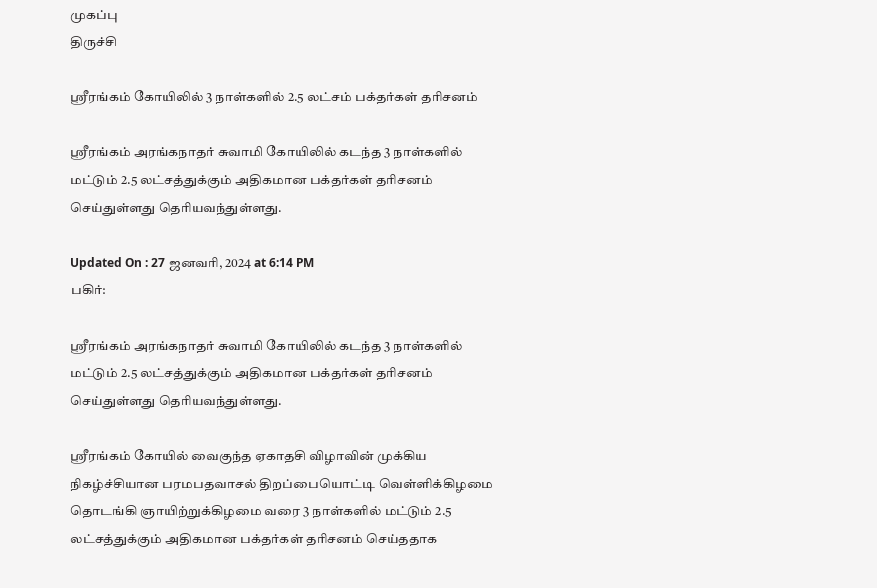முகப்பு
திருச்சி

ஸ்ரீரங்கம் கோயிலில் 3 நாள்களில் 2.5 லட்சம் பக்தர்கள் தரிசனம்

ஸ்ரீரங்கம் அரங்கநாதர் சுவாமி கோயிலில் கடந்த 3 நாள்களில் மட்டும் 2.5 லட்சத்துக்கும் அதிகமான பக்தர்கள் தரிசனம் செய்துள்ளது தெரியவந்துள்ளது.

Updated On : 27 ஜனவரி, 2024 at 6:14 PM
பகிர்:

ஸ்ரீரங்கம் அரங்கநாதர் சுவாமி கோயிலில் கடந்த 3 நாள்களில் மட்டும் 2.5 லட்சத்துக்கும் அதிகமான பக்தர்கள் தரிசனம் செய்துள்ளது தெரியவந்துள்ளது.

ஸ்ரீரங்கம் கோயில் வைகுந்த ஏகாதசி விழாவின் முக்கிய நிகழ்ச்சியான பரமபதவாசல் திறப்பையொட்டி வெள்ளிக்கிழமை தொடங்கி ஞாயிற்றுக்கிழமை வரை 3 நாள்களில் மட்டும் 2.5 லட்சத்துக்கும் அதிகமான பக்தர்கள் தரிசனம் செய்ததாக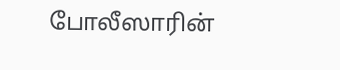போலீஸாரின்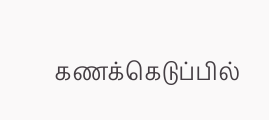கணக்கெடுப்பில்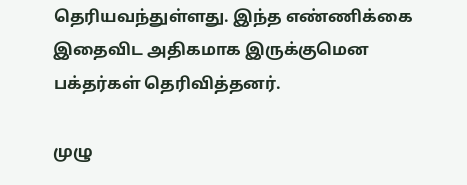தெரியவந்துள்ளது. இந்த எண்ணிக்கை இதைவிட அதிகமாக இருக்குமென பக்தர்கள் தெரிவித்தனர்.

முழு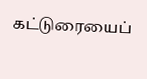கட்டுரையைப்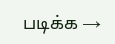படிக்க →